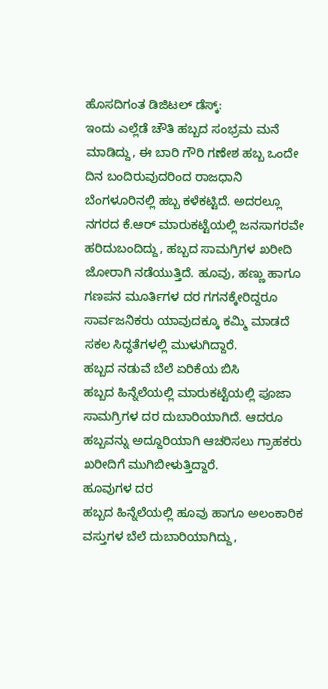ಹೊಸದಿಗಂತ ಡಿಜಿಟಲ್ ಡೆಸ್ಕ್:
ಇಂದು ಎಲ್ಲೆಡೆ ಚೌತಿ ಹಬ್ಬದ ಸಂಭ್ರಮ ಮನೆ ಮಾಡಿದ್ದು, ಈ ಬಾರಿ ಗೌರಿ ಗಣೇಶ ಹಬ್ಬ ಒಂದೇ ದಿನ ಬಂದಿರುವುದರಿಂದ ರಾಜಧಾನಿ ಬೆಂಗಳೂರಿನಲ್ಲಿ ಹಬ್ಬ ಕಳೆಕಟ್ಟಿದೆ. ಅದರಲ್ಲೂ ನಗರದ ಕೆ.ಆರ್ ಮಾರುಕಟ್ಟೆಯಲ್ಲಿ ಜನಸಾಗರವೇ ಹರಿದುಬಂದಿದ್ದು, ಹಬ್ಬದ ಸಾಮಗ್ರಿಗಳ ಖರೀದಿ ಜೋರಾಗಿ ನಡೆಯುತ್ತಿದೆ. ಹೂವು, ಹಣ್ಣು ಹಾಗೂ ಗಣಪನ ಮೂರ್ತಿಗಳ ದರ ಗಗನಕ್ಕೇರಿದ್ದರೂ ಸಾರ್ವಜನಿಕರು ಯಾವುದಕ್ಕೂ ಕಮ್ಮಿ ಮಾಡದೆ ಸಕಲ ಸಿದ್ಧತೆಗಳಲ್ಲಿ ಮುಳುಗಿದ್ದಾರೆ.
ಹಬ್ಬದ ನಡುವೆ ಬೆಲೆ ಏರಿಕೆಯ ಬಿಸಿ
ಹಬ್ಬದ ಹಿನ್ನೆಲೆಯಲ್ಲಿ ಮಾರುಕಟ್ಟೆಯಲ್ಲಿ ಪೂಜಾ ಸಾಮಗ್ರಿಗಳ ದರ ದುಬಾರಿಯಾಗಿದೆ. ಆದರೂ ಹಬ್ಬವನ್ನು ಅದ್ದೂರಿಯಾಗಿ ಆಚರಿಸಲು ಗ್ರಾಹಕರು ಖರೀದಿಗೆ ಮುಗಿಬೀಳುತ್ತಿದ್ದಾರೆ.
ಹೂವುಗಳ ದರ
ಹಬ್ಬದ ಹಿನ್ನೆಲೆಯಲ್ಲಿ ಹೂವು ಹಾಗೂ ಅಲಂಕಾರಿಕ ವಸ್ತುಗಳ ಬೆಲೆ ದುಬಾರಿಯಾಗಿದ್ದು,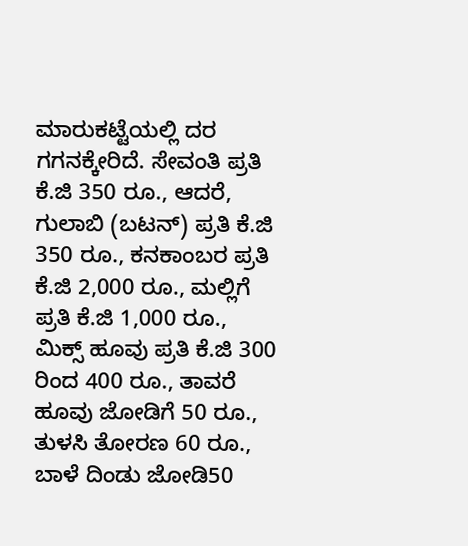ಮಾರುಕಟ್ಟೆಯಲ್ಲಿ ದರ ಗಗನಕ್ಕೇರಿದೆ. ಸೇವಂತಿ ಪ್ರತಿ ಕೆ.ಜಿ 350 ರೂ., ಆದರೆ, ಗುಲಾಬಿ (ಬಟನ್) ಪ್ರತಿ ಕೆ.ಜಿ 350 ರೂ., ಕನಕಾಂಬರ ಪ್ರತಿ ಕೆ.ಜಿ 2,000 ರೂ., ಮಲ್ಲಿಗೆ ಪ್ರತಿ ಕೆ.ಜಿ 1,000 ರೂ., ಮಿಕ್ಸ್ ಹೂವು ಪ್ರತಿ ಕೆ.ಜಿ 300 ರಿಂದ 400 ರೂ., ತಾವರೆ ಹೂವು ಜೋಡಿಗೆ 50 ರೂ., ತುಳಸಿ ತೋರಣ 60 ರೂ., ಬಾಳೆ ದಿಂಡು ಜೋಡಿ50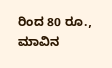ರಿಂದ 80 ರೂ., ಮಾವಿನ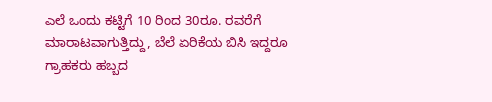ಎಲೆ ಒಂದು ಕಟ್ಟಿಗೆ 10 ರಿಂದ 30ರೂ. ರವರೆಗೆ ಮಾರಾಟವಾಗುತ್ತಿದ್ದು, ಬೆಲೆ ಏರಿಕೆಯ ಬಿಸಿ ಇದ್ದರೂ ಗ್ರಾಹಕರು ಹಬ್ಬದ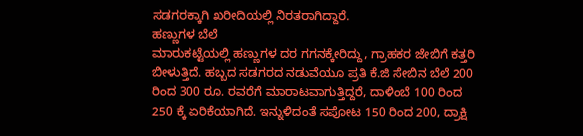ಸಡಗರಕ್ಕಾಗಿ ಖರೀದಿಯಲ್ಲಿ ನಿರತರಾಗಿದ್ದಾರೆ.
ಹಣ್ಣುಗಳ ಬೆಲೆ
ಮಾರುಕಟ್ಟೆಯಲ್ಲಿ ಹಣ್ಣುಗಳ ದರ ಗಗನಕ್ಕೇರಿದ್ದು, ಗ್ರಾಹಕರ ಜೇಬಿಗೆ ಕತ್ತರಿ ಬೀಳುತ್ತಿದೆ. ಹಬ್ಬದ ಸಡಗರದ ನಡುವೆಯೂ ಪ್ರತಿ ಕೆ.ಜಿ ಸೇಬಿನ ಬೆಲೆ 200 ರಿಂದ 300 ರೂ. ರವರೆಗೆ ಮಾರಾಟವಾಗುತ್ತಿದ್ದರೆ, ದಾಳಿಂಬೆ 100 ರಿಂದ 250 ಕ್ಕೆ ಏರಿಕೆಯಾಗಿದೆ. ಇನ್ನುಳಿದಂತೆ ಸಪೋಟ 150 ರಿಂದ 200, ದ್ರಾಕ್ಷಿ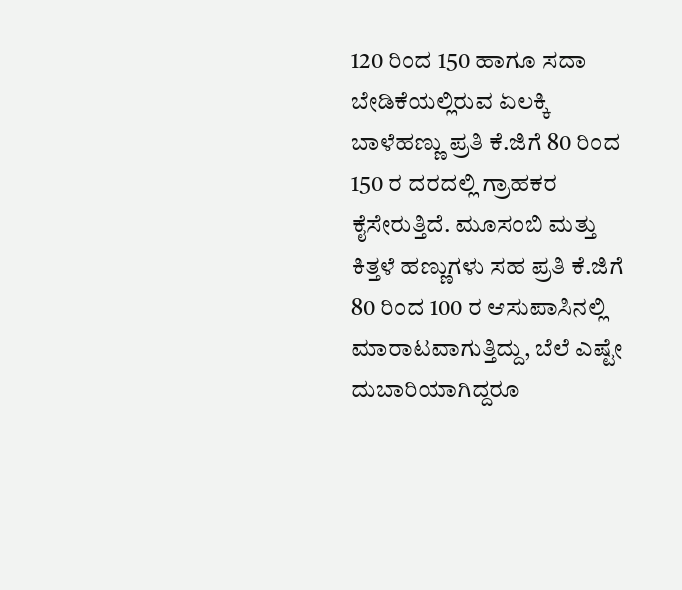120 ರಿಂದ 150 ಹಾಗೂ ಸದಾ ಬೇಡಿಕೆಯಲ್ಲಿರುವ ಏಲಕ್ಕಿ ಬಾಳೆಹಣ್ಣು ಪ್ರತಿ ಕೆ.ಜಿಗೆ 80 ರಿಂದ 150 ರ ದರದಲ್ಲಿ ಗ್ರಾಹಕರ ಕೈಸೇರುತ್ತಿದೆ. ಮೂಸಂಬಿ ಮತ್ತು ಕಿತ್ತಳೆ ಹಣ್ಣುಗಳು ಸಹ ಪ್ರತಿ ಕೆ.ಜಿಗೆ 80 ರಿಂದ 100 ರ ಆಸುಪಾಸಿನಲ್ಲಿ ಮಾರಾಟವಾಗುತ್ತಿದ್ದು, ಬೆಲೆ ಎಷ್ಟೇ ದುಬಾರಿಯಾಗಿದ್ದರೂ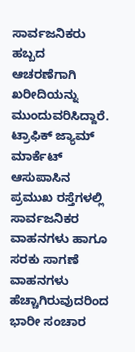ಸಾರ್ವಜನಿಕರು ಹಬ್ಬದ ಆಚರಣೆಗಾಗಿ ಖರೀದಿಯನ್ನು ಮುಂದುವರಿಸಿದ್ದಾರೆ.
ಟ್ರಾಫಿಕ್ ಜ್ಯಾಮ್
ಮಾರ್ಕೆಟ್ ಆಸುಪಾಸಿನ ಪ್ರಮುಖ ರಸ್ತೆಗಳಲ್ಲಿ ಸಾರ್ವಜನಿಕರ ವಾಹನಗಳು ಹಾಗೂ ಸರಕು ಸಾಗಣೆ ವಾಹನಗಳು ಹೆಚ್ಚಾಗಿರುವುದರಿಂದ ಭಾರೀ ಸಂಚಾರ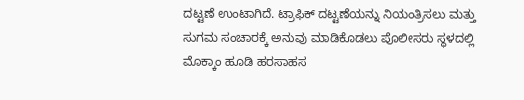ದಟ್ಟಣೆ ಉಂಟಾಗಿದೆ. ಟ್ರಾಫಿಕ್ ದಟ್ಟಣೆಯನ್ನು ನಿಯಂತ್ರಿಸಲು ಮತ್ತು ಸುಗಮ ಸಂಚಾರಕ್ಕೆ ಅನುವು ಮಾಡಿಕೊಡಲು ಪೊಲೀಸರು ಸ್ಥಳದಲ್ಲಿ ಮೊಕ್ಕಾಂ ಹೂಡಿ ಹರಸಾಹಸ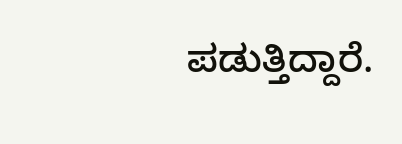ಪಡುತ್ತಿದ್ದಾರೆ.